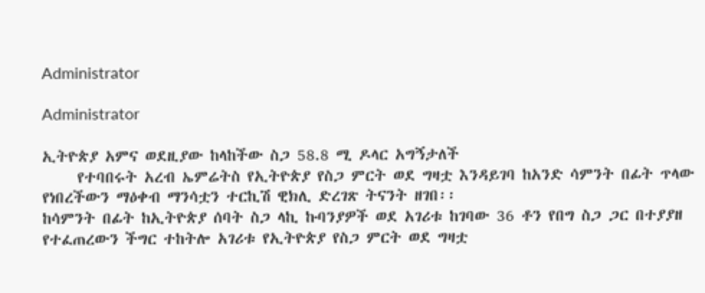Administrator

Administrator

ኢትዮጵያ አምና ወደዚያው ከላከችው ስጋ 58.8 ሚ ዶላር አግኝታለች
     የተባበሩት አረብ ኤምሬትስ የኢትዮጵያ የስጋ ምርት ወደ ግዛቷ እንዳይገባ ከአንድ ሳምንት በፊት ጥላው የነበረችውን ማዕቀብ ማንሳቷን ተርኪሽ ዊክሊ ድረገጽ ትናንት ዘገበ፡፡
ከሳምንት በፊት ከኢትዮጵያ ሰባት ስጋ ላኪ ኩባንያዎች ወደ አገሪቱ ከገባው 36 ቶን የበግ ስጋ ጋር በተያያዘ የተፈጠረውን ችግር ተከትሎ አገሪቱ የኢትዮጵያ የስጋ ምርት ወደ ግዛቷ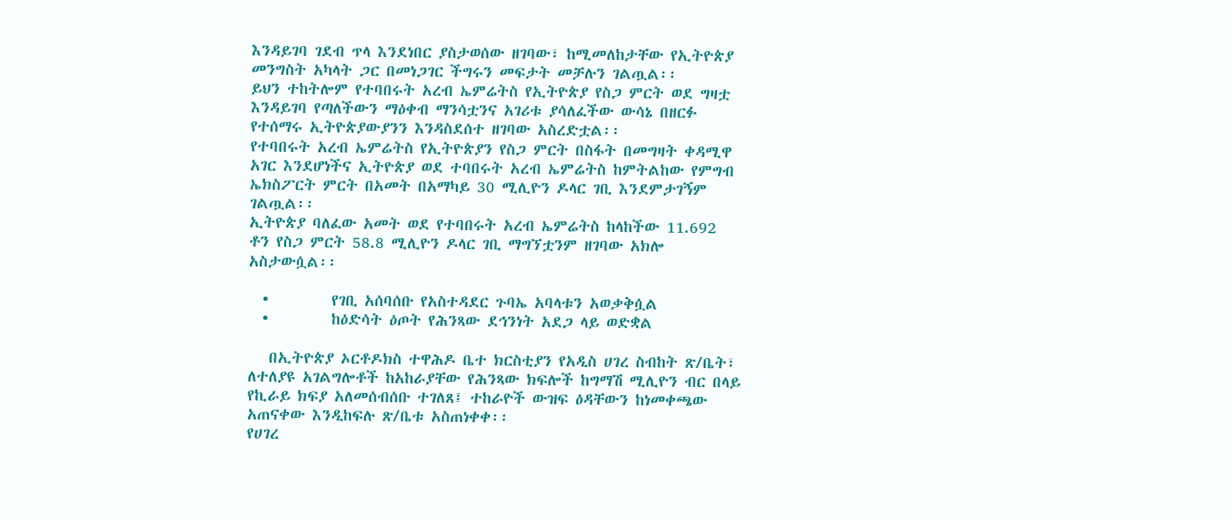እንዳይገባ ገደብ ጥላ እንደነበር ያስታወሰው ዘገባው፣ ከሚመለከታቸው የኢትዮጵያ መንግስት አካላት ጋር በመነጋገር ችግሩን መፍታት መቻሉን ገልጧል፡፡
ይህን ተከትሎም የተባበሩት አረብ ኤምሬትስ የኢትዮጵያ የስጋ ምርት ወደ ግዛቷ እንዳይገባ የጣለችውን ማዕቀብ ማንሳቷንና አገሪቱ ያሳለፈችው ውሳኔ በዘርፉ የተሰማሩ ኢትዮጵያውያንን እንዳስደሰተ ዘገባው አስረድቷል፡፡
የተባበሩት አረብ ኤምሬትስ የኢትዮጵያን የስጋ ምርት በስፋት በመግዛት ቀዳሚዋ አገር እንደሆነችና ኢትዮጵያ ወደ ተባበሩት አረብ ኤምሬትስ ከምትልከው የምግብ ኤክስፖርት ምርት በአመት በአማካይ 30 ሚሊዮን ዶላር ገቢ እንደምታገኝም ገልጧል፡፡
ኢትዮጵያ ባለፈው አመት ወደ የተባበሩት አረብ ኤምሬትስ ከላከችው 11.692 ቶን የስጋ ምርት 58.8 ሚሊዮን ዶላር ገቢ ማግኘቷንም ዘገባው አክሎ አስታውሷል፡፡

  •         የገቢ አሰባሰቡ የአስተዳደር ጉባኤ አባላቱን አወቃቅሷል
  •         ከዕድሳት ዕጦት የሕንጻው ደኅንነት አደጋ ላይ ወድቋል

   በኢትዮጵያ ኦርቶዶክስ ተዋሕዶ ቤተ ክርስቲያን የአዲስ ሀገረ ስብከት ጽ/ቤት፣ ለተለያዩ አገልግሎቶች ከአከራያቸው የሕንጻው ክፍሎች ከግማሽ ሚሊዮን ብር በላይ የኪራይ ክፍያ አለመሰብሰቡ ተገለጸ፤ ተከራዮች ውዝፍ ዕዳቸውን ከነመቀጫው አጠናቀው እንዲከፍሉ ጽ/ቤቱ አስጠነቀቀ፡፡
የሀገረ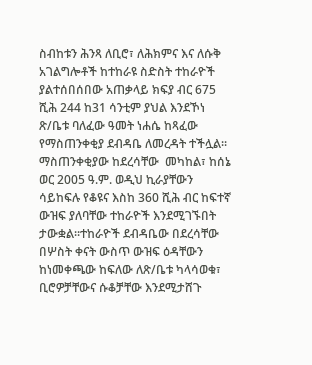ስብከቱን ሕንጻ ለቢሮ፣ ለሕክምና እና ለሱቅ አገልግሎቶች ከተከራዩ ስድስት ተከራዮች ያልተሰበሰበው አጠቃላይ ክፍያ ብር 675 ሺሕ 244 ከ31 ሳንቲም ያህል እንደኾነ ጽ/ቤቱ ባለፈው ዓመት ነሐሴ ከጻፈው የማስጠንቀቂያ ደብዳቤ ለመረዳት ተችሏል፡፡ ማስጠንቀቂያው ከደረሳቸው  መካከል፣ ከሰኔ ወር 2005 ዓ.ም. ወዲህ ኪራያቸውን ሳይከፍሉ የቆዩና እስከ 360 ሺሕ ብር ከፍተኛ ውዝፍ ያለባቸው ተከራዮች እንደሚገኙበት ታውቋል፡፡ተከራዮች ደብዳቤው በደረሳቸው በሦስት ቀናት ውስጥ ውዝፍ ዕዳቸውን ከነመቀጫው ከፍለው ለጽ/ቤቱ ካላሳወቁ፣ ቢሮዎቻቸውና ሱቆቻቸው እንደሚታሸጉ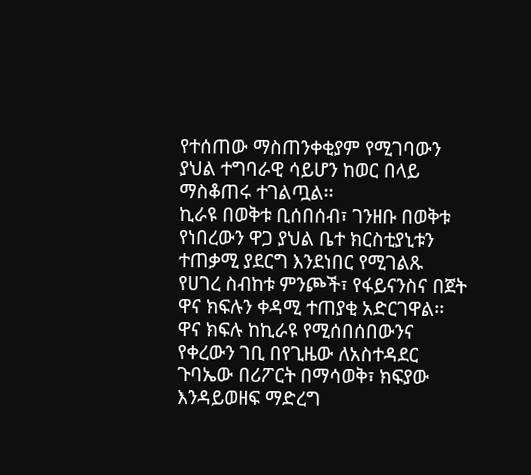የተሰጠው ማስጠንቀቂያም የሚገባውን ያህል ተግባራዊ ሳይሆን ከወር በላይ ማስቆጠሩ ተገልጧል፡፡
ኪራዩ በወቅቱ ቢሰበሰብ፣ ገንዘቡ በወቅቱ የነበረውን ዋጋ ያህል ቤተ ክርስቲያኒቱን ተጠቃሚ ያደርግ እንደነበር የሚገልጹ የሀገረ ስብከቱ ምንጮች፣ የፋይናንስና በጀት ዋና ክፍሉን ቀዳሚ ተጠያቂ አድርገዋል፡፡
ዋና ክፍሉ ከኪራዩ የሚሰበሰበውንና የቀረውን ገቢ በየጊዜው ለአስተዳደር ጉባኤው በሪፖርት በማሳወቅ፣ ክፍያው እንዳይወዘፍ ማድረግ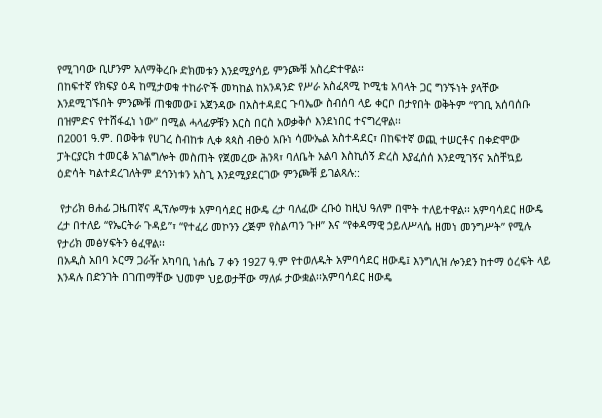የሚገባው ቢሆንም አለማቅረቡ ድክመቱን እንደሚያሳይ ምንጮቹ አስረድተዋል፡፡
በከፍተኛ የክፍያ ዕዳ ከሚታወቁ ተከራዮች መካከል ከአንዳንድ የሥራ አስፈጻሚ ኮሚቴ አባላት ጋር ግንኙነት ያላቸው እንደሚገኙበት ምንጮቹ ጠቁመው፤ አጀንዳው በአስተዳደር ጉባኤው ስብሰባ ላይ ቀርቦ በታየበት ወቅትም “የገቢ አሰባሰቡ በዝምድና የተሸፋፈነ ነው” በሚል ሓላፊዎቹን እርስ በርስ አወቃቅሶ እንደነበር ተናግረዋል፡፡
በ2001 ዓ.ም. በወቅቱ የሀገረ ስብከቱ ሊቀ ጳጳስ ብፁዕ አቡነ ሳሙኤል አስተዳደር፣ በከፍተኛ ወጪ ተሠርቶና በቀድሞው ፓትርያርክ ተመርቆ አገልግሎት መስጠት የጀመረው ሕንጻ፣ ባለቤት አልባ እስኪሰኝ ድረስ እያፈሰሰ እንደሚገኝና አስቸኳይ ዕድሳት ካልተደረገለትም ደኅንነቱን አስጊ እንደሚያደርገው ምንጮቹ ይገልጻሉ::

 የታሪክ ፀሐፊ ጋዜጠኛና ዲፕሎማቱ አምባሳደር ዘውዴ ረታ ባለፈው ረቡዕ ከዚህ ዓለም በሞት ተለይተዋል፡፡ አምባሳደር ዘውዴ ረታ በተለይ “የኤርትራ ጉዳይ”፣ “የተፈሪ መኮንን ረጅም የስልጣን ጉዞ” እና “የቀዳማዊ ኃይለሥላሴ ዘመነ መንግሥት” የሚሉ የታሪክ መፅሃፍትን ፅፈዋል፡፡
በአዲስ አበባ ኦርማ ጋራዥ አካባቢ ነሐሴ 7 ቀን 1927 ዓ.ም የተወለዱት አምባሳደር ዘውዴ፤ እንግሊዝ ሎንደን ከተማ ዕረፍት ላይ እንዳሉ በድንገት በገጠማቸው ህመም ህይወታቸው ማለፉ ታውቋል፡፡አምባሳደር ዘውዴ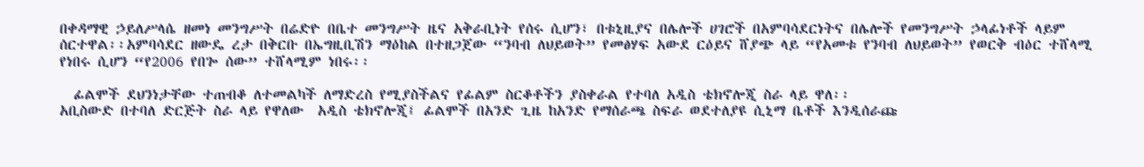በቀዳማዊ ኃይለሥላሴ ዘመነ መንግሥት በሬድዮ በቤተ መንግሥት ዜና አቅራቢነት የሰሩ ሲሆን፣ በቱኒዚያና በሌሎች ሀገሮች በአምባሳደርነትና በሌሎች የመንግሥት ኃላፊነቶች ላይም ሰርተዋል፡፡አምባሳደር ዘውዴ ረታ በቅርቡ በኤግዚቢሽን ማዕከል በተዘጋጀው “ንባብ ለህይወት” የመፅሃፍ አውደ ርዕይና ሸያጭ ላይ “የአመቱ የንባብ ለህይወት” የወርቅ ብዕር ተሸላሚ የነበሩ ሲሆን “የ2006 የበጐ ሰው” ተሸላሚም ነበሩ፡፡

  ፊልሞች ደህንነታቸው ተጠብቆ ለተመልካች ለማድረስ የሚያስችልና የፊልም ስርቆቶችን ያስቀራል የተባለ አዲስ ቴክኖሎጂ ስራ ላይ ዋለ፡፡
አቢስውድ በተባለ ድርጅት ስራ ላይ የዋለው  አዲስ ቴክኖሎጂ፤ ፊልሞች በአንድ ጊዜ ከአንድ የማሰራጫ ስፍራ ወደተለያዩ ሲኒማ ቤቶች እንዲሰራጩ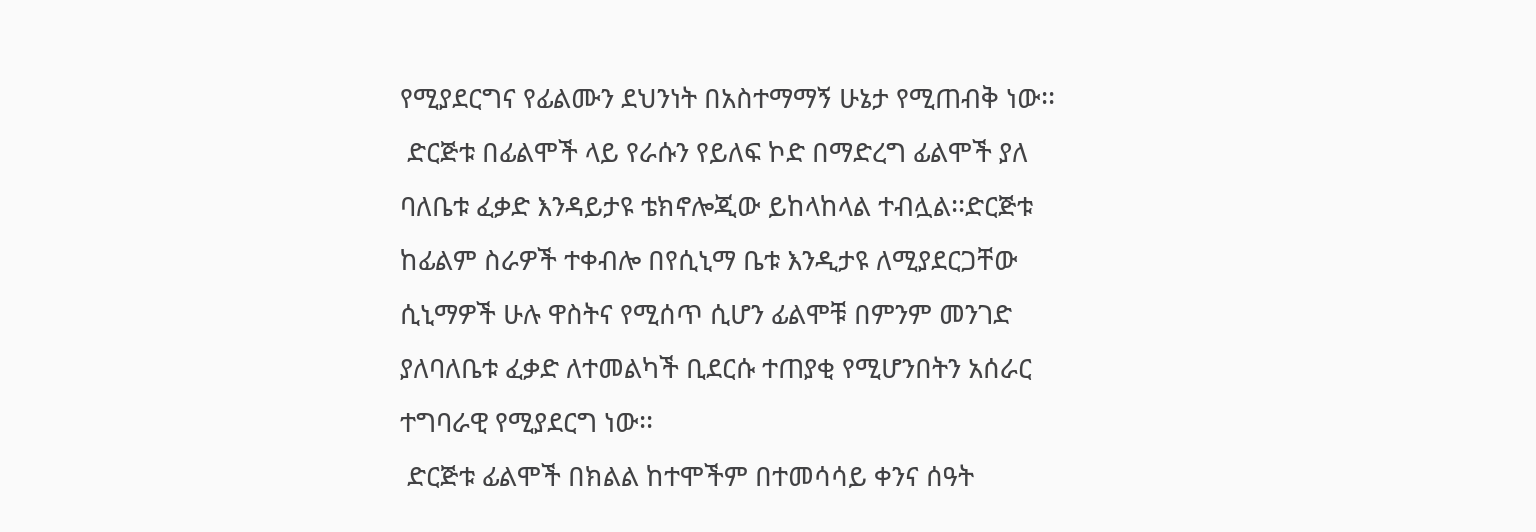የሚያደርግና የፊልሙን ደህንነት በአስተማማኝ ሁኔታ የሚጠብቅ ነው፡፡
 ድርጅቱ በፊልሞች ላይ የራሱን የይለፍ ኮድ በማድረግ ፊልሞች ያለ ባለቤቱ ፈቃድ እንዳይታዩ ቴክኖሎጂው ይከላከላል ተብሏል፡፡ድርጅቱ ከፊልም ስራዎች ተቀብሎ በየሲኒማ ቤቱ እንዲታዩ ለሚያደርጋቸው ሲኒማዎች ሁሉ ዋስትና የሚሰጥ ሲሆን ፊልሞቹ በምንም መንገድ ያለባለቤቱ ፈቃድ ለተመልካች ቢደርሱ ተጠያቂ የሚሆንበትን አሰራር ተግባራዊ የሚያደርግ ነው፡፡
 ድርጅቱ ፊልሞች በክልል ከተሞችም በተመሳሳይ ቀንና ሰዓት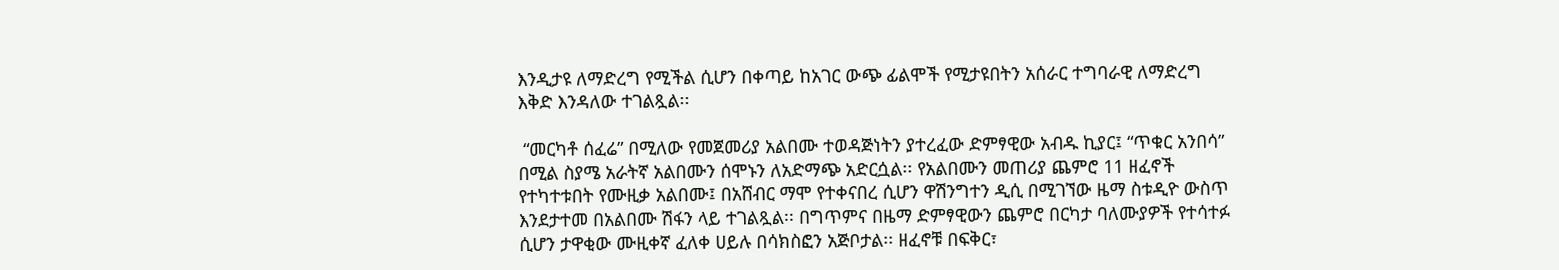እንዲታዩ ለማድረግ የሚችል ሲሆን በቀጣይ ከአገር ውጭ ፊልሞች የሚታዩበትን አሰራር ተግባራዊ ለማድረግ እቅድ እንዳለው ተገልጿል፡፡

 “መርካቶ ሰፈሬ” በሚለው የመጀመሪያ አልበሙ ተወዳጅነትን ያተረፈው ድምፃዊው አብዱ ኪያር፤ “ጥቁር አንበሳ” በሚል ስያሜ አራትኛ አልበሙን ሰሞኑን ለአድማጭ አድርሷል፡፡ የአልበሙን መጠሪያ ጨምሮ 11 ዘፈኖች የተካተቱበት የሙዚቃ አልበሙ፤ በአሸብር ማሞ የተቀናበረ ሲሆን ዋሽንግተን ዲሲ በሚገኘው ዜማ ስቱዲዮ ውስጥ እንደታተመ በአልበሙ ሽፋን ላይ ተገልጿል፡፡ በግጥምና በዜማ ድምፃዊውን ጨምሮ በርካታ ባለሙያዎች የተሳተፉ ሲሆን ታዋቂው ሙዚቀኛ ፈለቀ ሀይሉ በሳክስፎን አጅቦታል፡፡ ዘፈኖቹ በፍቅር፣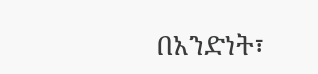በአንድነት፣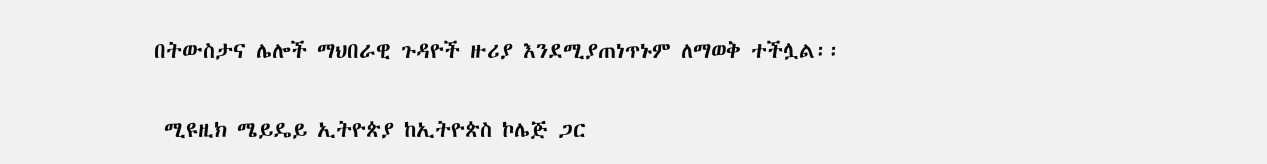በትውስታና ሌሎች ማህበራዊ ጉዳዮች ዙሪያ እንደሚያጠነጥኑም ለማወቅ ተችሏል፡፡

 ሚዩዚክ ሜይዴይ ኢትዮጵያ ከኢትዮጵስ ኮሌጅ ጋር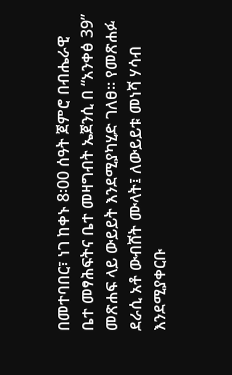በመተባበር፣ ነገ ከቀኑ 8፡00 ሰዓት ጀምሮ በብሔራዊ ቤተ መፃሕፍትና ቤተ መዛግብት ኤጀንሲ በ “አንቀፅ 39” መጽሐፍ ላይ ውይይት እንደሚያካሂድ ገለፀ፡፡ የመጽሐፉ ደራሲ አቶ ውብሸት ሙላት፤ ለውይይቱ መነሻ ሃሳብ እንደሚያቀርቡ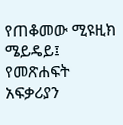የጠቆመው ሚዩዚክ ሜይዴይ፤ የመጽሐፍት አፍቃሪያን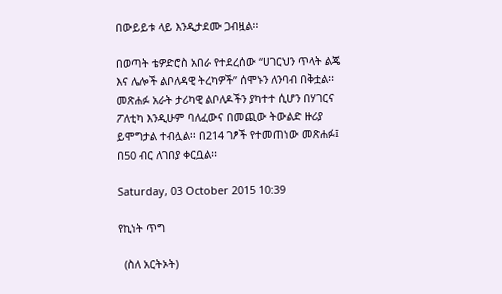በውይይቱ ላይ እንዲታደሙ ጋብዟል፡፡

በወጣት ቴዎድሮስ አበራ የተደረሰው “ሀገርህን ጥላት ልጄ እና ሌሎች ልቦለዳዊ ትረካዎች” ሰሞኑን ለንባብ በቅቷል፡፡ መጽሐፉ አራት ታሪካዊ ልቦለዶችን ያካተተ ሲሆን በሃገርና ፖለቲካ እንዲሁም ባለፈውና በመጪው ትውልድ ዙሪያ ይሞግታል ተብሏል፡፡ በ214 ገፆች የተመጠነው መጽሐፉ፤ በ50 ብር ለገበያ ቀርቧል፡፡

Saturday, 03 October 2015 10:39

የኪነት ጥግ

  (ስለ አርትኦት)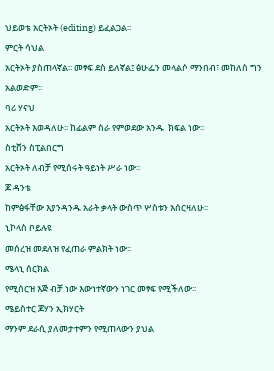ህይወቴ አርትኦት (editing) ይፈልጋል፡፡
ምርት ሳህል
አርትኦት ያስጠላኛል፡፡ መፃፍ ደስ ይለኛል፤ ፅሁፌን መላልሶ ማንበብ፣ መከለስ ግን አልወድም፡፡
ባሪ ሃናህ
አርትኦት እወዳለሁ፡፡ ከፊልም ስራ የምወደው አንዱ  ክፍል ነው፡፡
ስቲቨን ስፒልበርግ
አርትኦት ለብቻ የሚሰሩት ዓይነት ሥራ ነው፡፡
ጆ ዳንቴ
ከምፅፋቸው እያንዳንዱ አራት ቃላት ውስጥ ሦስቱን እሰርዛለሁ፡፡
ኒኮላስ ቦይሉዩ
መሰረዝ መደለዝ የፈጠራ ምልክት ነው፡፡
ሜላኒ ሰርክል
የሚሰርዝ እጅ ብቻ ነው እውነተኛውን ነገር መፃፍ የሚችለው፡፡
ሜይስተር ጆሃን ኢክሃርት
ማንም ደራሲ ያለመታተምን የሚጠላውን ያህል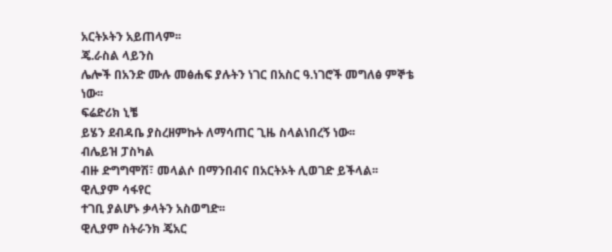አርትኦትን አይጠላም፡፡
ጄ.ራስል ላይንስ
ሌሎች በአንድ ሙሉ መፅሐፍ ያሉትን ነገር በአስር ዓ.ነገሮች መግለፅ ምኞቴ ነው፡፡
ፍሬድሪክ ኒቼ
ይሄን ደብዳቤ ያስረዘምኩት ለማሳጠር ጊዜ ስላልነበረኝ ነው፡፡
ብሌይዝ ፓስካል
ብዙ ድግግሞሽ፣ መላልሶ በማንበብና በአርትኦት ሊወገድ ይችላል፡፡
ዊሊያም ሳፋየር
ተገቢ ያልሆኑ ቃላትን አስወግድ፡፡
ዊሊያም ስትራንክ ጄአር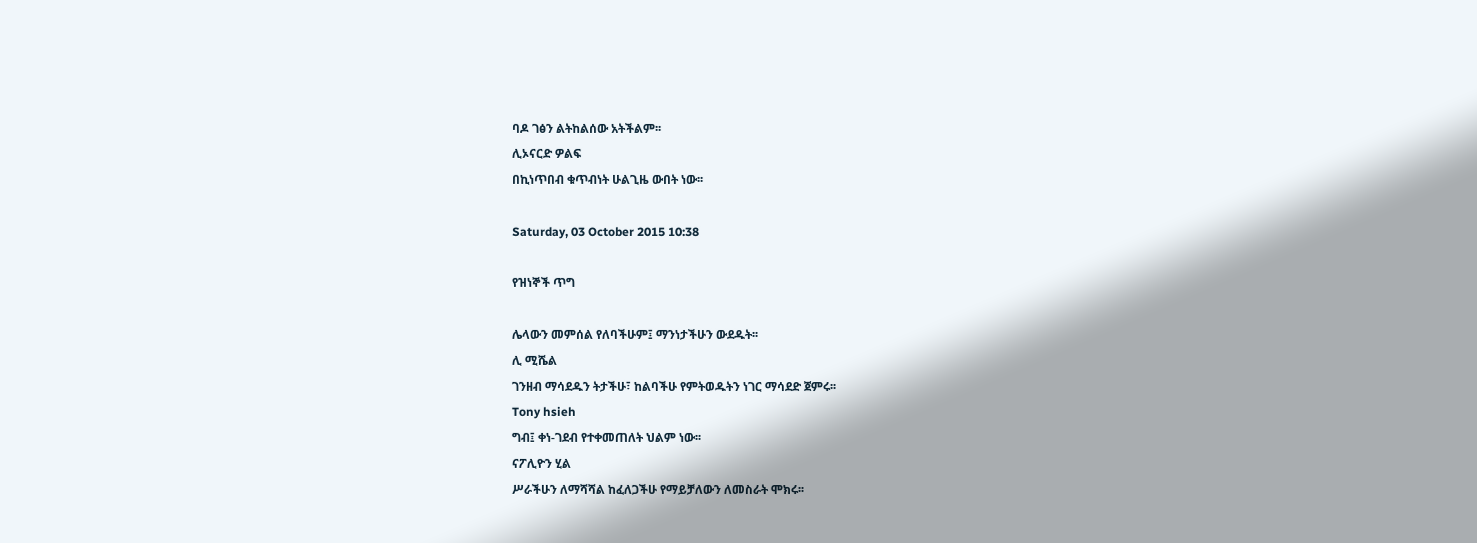ባዶ ገፅን ልትከልሰው አትችልም፡፡
ሊኦናርድ ዎልፍ
በኪነጥበብ ቁጥብነት ሁልጊዜ ውበት ነው፡፡

Saturday, 03 October 2015 10:38

የዝነኞች ጥግ

ሌላውን መምሰል የለባችሁም፤ ማንነታችሁን ውደዱት፡፡
ሊ ሚሼል
ገንዘብ ማሳደዱን ትታችሁ፣ ከልባችሁ የምትወዱትን ነገር ማሳደድ ጀምሩ፡፡
Tony hsieh
ግብ፤ ቀነ-ገደብ የተቀመጠለት ህልም ነው፡፡
ናፖሊዮን ሂል
ሥራችሁን ለማሻሻል ከፈለጋችሁ የማይቻለውን ለመስራት ሞክሩ፡፡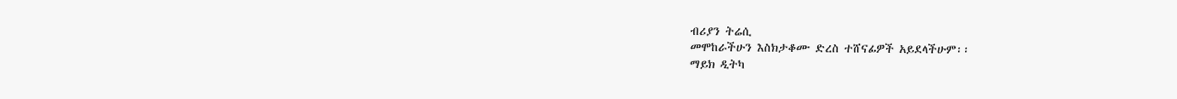ብሪያን ትሬሲ
መሞከራችሁን እስክታቆሙ ድረስ ተሸናፊዎች አይደላችሁም፡፡
ማይክ ዲትካ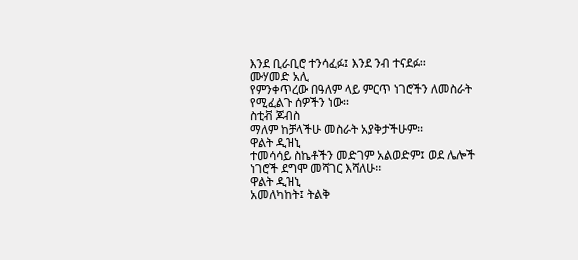እንደ ቢራቢሮ ተንሳፈፉ፤ እንደ ንብ ተናደፉ፡፡
ሙሃመድ አሊ
የምንቀጥረው በዓለም ላይ ምርጥ ነገሮችን ለመስራት የሚፈልጉ ሰዎችን ነው፡፡
ስቲቭ ጆብስ
ማለም ከቻላችሁ መስራት አያቅታችሁም፡፡
ዋልት ዲዝኒ
ተመሳሳይ ስኬቶችን መድገም አልወድም፤ ወደ ሌሎች ነገሮች ደግሞ መሻገር እሻለሁ፡፡
ዋልት ዲዝኒ
አመለካከት፤ ትልቅ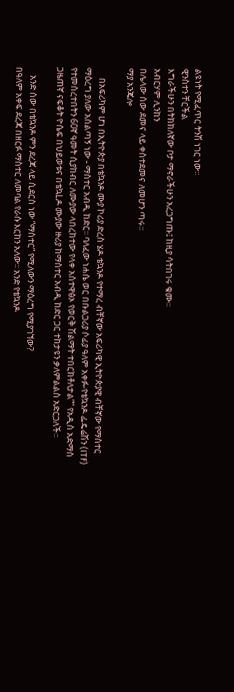ልዩነት የሚፈጥር ትንሽ ነገር ነው፡፡
ዊንስተን ቸርችል
እግራችሁን በትክክለኛው ቦታ ማኖራችሁን አረጋግጡ፤ ከዚያ ሳትበገሩ ቁሙ፡፡
አብርሃም ሊንከን
በሌላው ሰው ደመና ላይ ቀስተደመና ለመሆን ጣሩ፡፡
ማያ አንጄሎ

     በአፍሪካም ሆነ በኢትዮጵያ በቴኳንዶ ሙያ ኮሪያ ድረስ ሄዶ ቴኳንዶ የተማረ ብቸኛው አፍሪካዊ ኢትዮጵያዊ ብቸኛው የማስተር ማዕረግ ያለው አሰልጣኝ ነው - ማስተር አብዲ ከድር፡፡ ባለፈው ነሐሴ ወር በቡልጋሪያ ሶፊያ ዓለም አቀፉ-የቴኳንዶ ፌዴሬሽን (ITF) የተመሰረተበትን 60ኛ ዓመት ሲያከብር ለሙያው ላበረከተው የላቀ አስተዋፅኦ የወርቅ ሽልማት ተበርክቶለታል”” የአዲስ አድማስ ጋዜጠኛ ናፍቆት ዮሴፍ በህይወቱና በቴኳLዶ ሙያው ዙሪያ ከማስተር አብዲ ከድር ጋር ተከታዩን ቃለምልልስ አድርጋለች፡፡

    አንድ ሰው በቴኳንዶ ምን ደረጃ ላይ ሲደርስ ነው “ማስተር” የሚለውን ማዕረግ የሚያገኘው?
በዓለም አቀፍ ደረጃ በዘርፉ ማስተር ለመባል የራሱ እርከን አለው፡፡ አንድ የቴኳንዶ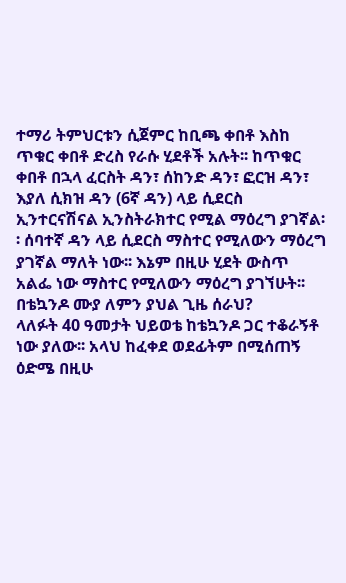ተማሪ ትምህርቱን ሲጀምር ከቢጫ ቀበቶ እስከ ጥቁር ቀበቶ ድረስ የራሱ ሂደቶች አሉት፡፡ ከጥቁር ቀበቶ በኋላ ፈርስት ዳን፣ ሰከንድ ዳን፣ ፎርዝ ዳን፣ እያለ ሲክዝ ዳን (6ኛ ዳን) ላይ ሲደርስ ኢንተርናሽናል ኢንስትራክተር የሚል ማዕረግ ያገኛል፡፡ ሰባተኛ ዳን ላይ ሲደርስ ማስተር የሚለውን ማዕረግ ያገኛል ማለት ነው፡፡ እኔም በዚሁ ሂደት ውስጥ አልፌ ነው ማስተር የሚለውን ማዕረግ ያገኘሁት፡፡
በቴኳንዶ ሙያ ለምን ያህል ጊዜ ሰራህ?
ላለፉት 40 ዓመታት ህይወቴ ከቴኳንዶ ጋር ተቆራኝቶ ነው ያለው፡፡ አላህ ከፈቀደ ወደፊትም በሚሰጠኝ ዕድሜ በዚሁ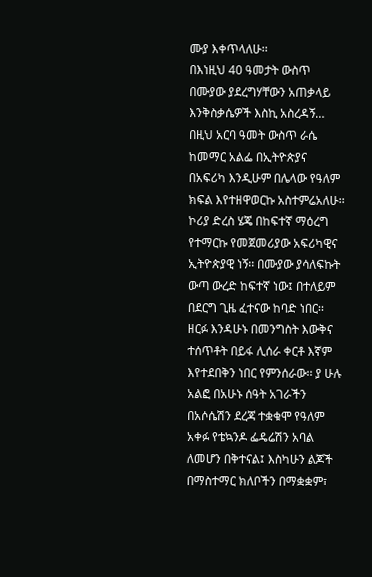ሙያ እቀጥላለሁ፡፡
በእነዚህ 40 ዓመታት ውስጥ በሙያው ያደረግሃቸውን አጠቃላይ እንቅስቃሴዎች እስኪ አስረዳኝ…
በዚህ አርባ ዓመት ውስጥ ራሴ ከመማር አልፌ በኢትዮጵያና በአፍሪካ እንዲሁም በሌላው የዓለም ክፍል እየተዘዋወርኩ አስተምሬአለሁ፡፡ ኮሪያ ድረስ ሄጄ በከፍተኛ ማዕረግ የተማርኩ የመጀመሪያው አፍሪካዊና ኢትዮጵያዊ ነኝ፡፡ በሙያው ያሳለፍኩት ውጣ ውረድ ከፍተኛ ነው፤ በተለይም በደርግ ጊዜ ፈተናው ከባድ ነበር፡፡ ዘርፉ እንዳሁኑ በመንግስት እውቅና ተሰጥቶት በይፋ ሊሰራ ቀርቶ እኛም እየተደበቅን ነበር የምንሰራው፡፡ ያ ሁሉ አልፎ በአሁኑ ሰዓት አገራችን በአሶሴሽን ደረጃ ተቋቁሞ የዓለም አቀፉ የቴኳንዶ ፌዴሬሽን አባል ለመሆን በቅተናል፤ እስካሁን ልጆች በማስተማር ክለቦችን በማቋቋም፣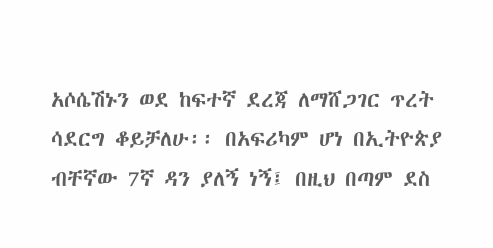አሶሴሽኑን ወደ ከፍተኛ ደረጃ ለማሸጋገር ጥረት ሳደርግ ቆይቻለሁ፡፡ በአፍሪካም ሆነ በኢትዮጵያ ብቸኛው 7ኛ ዳን ያለኝ ነኝ፤ በዚህ በጣም ደስ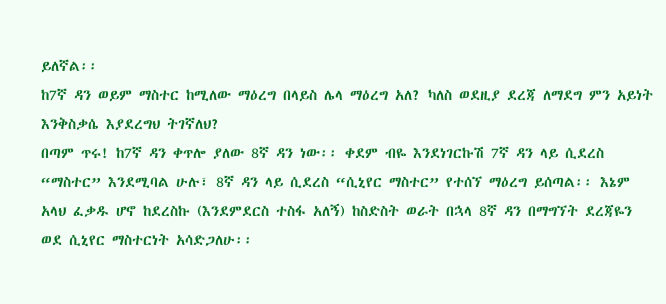ይለኛል፡፡
ከ7ኛ ዳን ወይም ማስተር ከሚለው ማዕረግ በላይስ ሌላ ማዕረግ አለ? ካለስ ወደዚያ ደረጃ ለማደግ ምን አይነት እንቅስቃሴ እያደረግህ ትገኛለህ?
በጣም ጥሩ! ከ7ኛ ዳን ቀጥሎ ያለው 8ኛ ዳን ነው፡፡ ቀደም ብዬ እንደነገርኩሽ 7ኛ ዳን ላይ ሲደረስ “ማስተር” እንደሚባል ሁሉ፣ 8ኛ ዳን ላይ ሲደረስ “ሲኒየር ማስተር” የተሰኘ ማዕረግ ይሰጣል፡፡ እኔም አላህ ፈቃዱ ሆኖ ከደረስኩ (እንደምደርስ ተስፋ አለኝ) ከስድስት ወራት በኋላ 8ኛ ዳን በማግኘት ደረጃዬን ወደ ሲኒየር ማስተርነት አሳድጋለሁ፡፡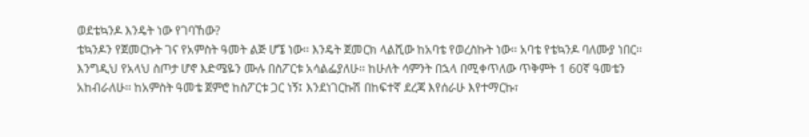ወደቴኳንዶ እንዴት ነው የገባኸው?
ቴኳንዶን የጀመርኩት ገና የአምስት ዓመት ልጅ ሆኜ ነው፡፡ እንዴት ጀመርክ ላልሺው ከአባቴ የወረስኩት ነው፡፡ አባቴ የቴኳንዶ ባለሙያ ነበር፡፡ እንግዲህ የአላህ ስጦታ ሆኖ እድሜዬን ሙሉ በስፖርቱ አሳልፌያለሁ፡፡ ከሁለት ሳምንት በኋላ በሚቀጥለው ጥቅምት 1 60ኛ ዓመቴን አከብራለሁ፡፡ ከአምስት ዓመቴ ጀምሮ ከስፖርቱ ጋር ነኝ፤ እንደነገርኩሽ በከፍተኛ ደረጃ እየሰራሁ እየተማርኩ፣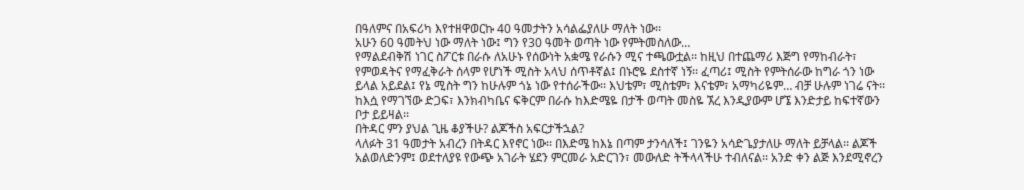በዓለምና በአፍሪካ እየተዘዋወርኩ 40 ዓመታትን አሳልፌያለሁ ማለት ነው፡፡
አሁን 60 ዓመትህ ነው ማለት ነው፤ ግን የ30 ዓመት ወጣት ነው የምትመስለው…
የማልደብቅሽ ነገር ስፖርቱ በራሱ ለአሁኑ የሰውነት አቋሜ የራሱን ሚና ተጫውቷል፡፡ ከዚህ በተጨማሪ እጅግ የማከብራት፣ የምወዳትና የማፈቅራት ሰላም የሆነች ሚስት አላህ ሰጥቶኛል፤ በኑሮዬ ደስተኛ ነኝ፡፡ ፈጣሪ፤ ሚስት የምትሰራው ከግራ ጎን ነው ይላል አይደል፤ የኔ ሚስት ግን ከሁሉም ጎኔ ነው የተሰራችው፡፡ እህቴም፣ ሚስቴም፣ እናቴም፣ አማካሪዬም… ብቻ ሁሉም ነገሬ ናት፡፡ ከእሷ የማገኘው ድጋፍ፣ እንክብካቤና ፍቅርም በራሱ ከእድሜዬ በታች ወጣት መስዬ ኧረ እንዲያውም ሆኜ እንድታይ ከፍተኛውን ቦታ ይይዛል፡፡
በትዳር ምን ያህል ጊዜ ቆያችሁ? ልጆችስ አፍርታችኋል?
ላለፉት 31 ዓመታት አብረን በትዳር እየኖር ነው፡፡ በእድሜ ከእኔ በጣም ታንሳለች፤ ገንዬን አሳድጌያታለሁ ማለት ይቻላል፡፡ ልጆች አልወለድንም፤ ወደተለያዩ የውጭ አገራት ሄደን ምርመራ አድርገን፣ መውለድ ትችላላችሁ ተብለናል፡፡ አንድ ቀን ልጅ እንደሚኖረን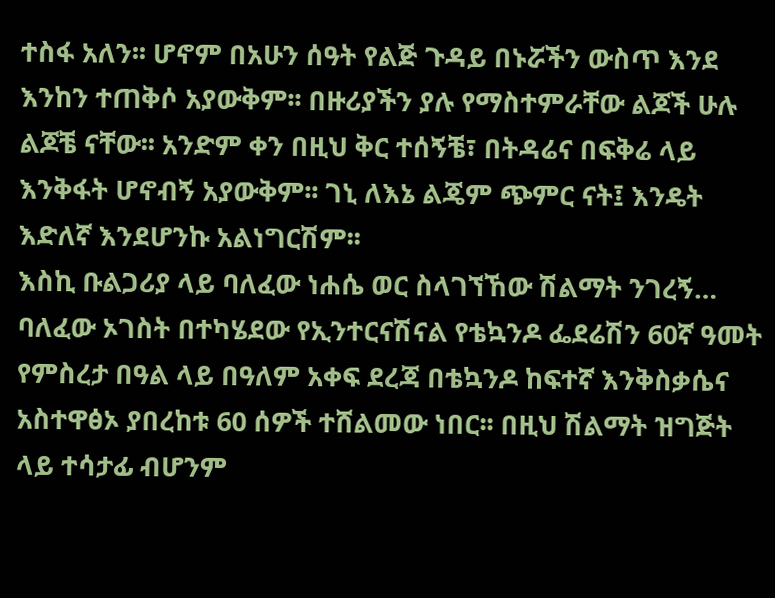ተስፋ አለን፡፡ ሆኖም በአሁን ሰዓት የልጅ ጉዳይ በኑሯችን ውስጥ እንደ እንከን ተጠቅሶ አያውቅም፡፡ በዙሪያችን ያሉ የማስተምራቸው ልጆች ሁሉ ልጆቼ ናቸው፡፡ አንድም ቀን በዚህ ቅር ተሰኝቼ፣ በትዳሬና በፍቅሬ ላይ እንቅፋት ሆኖብኝ አያውቅም፡፡ ገኒ ለእኔ ልጄም ጭምር ናት፤ እንዴት እድለኛ እንደሆንኩ አልነግርሽም፡፡
እስኪ ቡልጋሪያ ላይ ባለፈው ነሐሴ ወር ስላገኘኸው ሽልማት ንገረኝ…
ባለፈው ኦገስት በተካሄደው የኢንተርናሽናል የቴኳንዶ ፌደሬሽን 60ኛ ዓመት የምስረታ በዓል ላይ በዓለም አቀፍ ደረጃ በቴኳንዶ ከፍተኛ እንቅስቃሴና አስተዋፅኦ ያበረከቱ 60 ሰዎች ተሸልመው ነበር፡፡ በዚህ ሽልማት ዝግጅት ላይ ተሳታፊ ብሆንም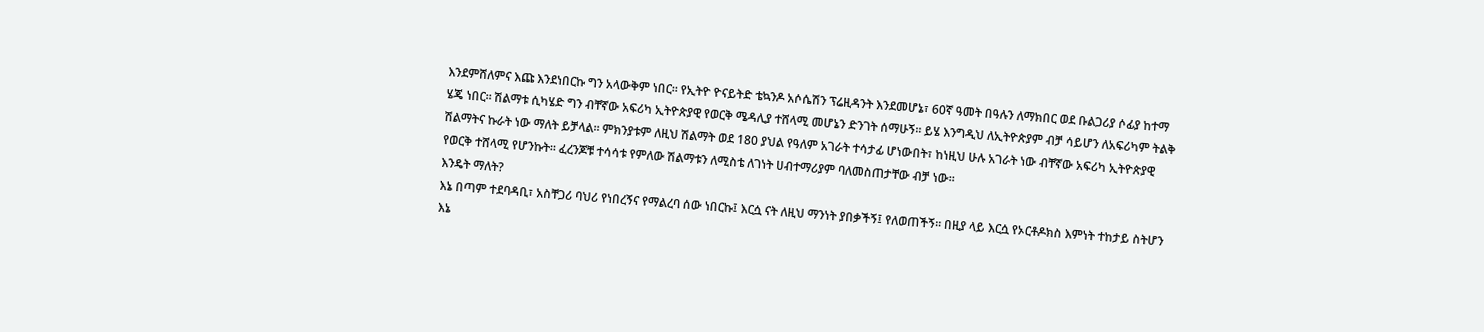እንደምሸለምና እጩ እንደነበርኩ ግን አላውቅም ነበር፡፡ የኢትዮ ዮናይትድ ቴኳንዶ አሶሴሽን ፕሬዚዳንት እንደመሆኔ፣ 60ኛ ዓመት በዓሉን ለማክበር ወደ ቡልጋሪያ ሶፊያ ከተማ ሄጄ ነበር፡፡ ሽልማቱ ሲካሄድ ግን ብቸኛው አፍሪካ ኢትዮጵያዊ የወርቅ ሜዳሊያ ተሸላሚ መሆኔን ድንገት ሰማሁኝ፡፡ ይሄ እንግዲህ ለኢትዮጵያም ብቻ ሳይሆን ለአፍሪካም ትልቅ ሽልማትና ኩራት ነው ማለት ይቻላል፡፡ ምክንያቱም ለዚህ ሽልማት ወደ 180 ያህል የዓለም አገራት ተሳታፊ ሆነውበት፣ ከነዚህ ሁሉ አገራት ነው ብቸኛው አፍሪካ ኢትዮጵያዊ የወርቅ ተሸላሚ የሆንኩት፡፡ ፈረንጆቹ ተሳሳቱ የምለው ሽልማቱን ለሚስቴ ለገነት ሀብተማሪያም ባለመስጠታቸው ብቻ ነው፡፡
እንዴት ማለት?
እኔ በጣም ተደባዳቢ፣ አስቸጋሪ ባህሪ የነበረኝና የማልረባ ሰው ነበርኩ፤ እርሷ ናት ለዚህ ማንነት ያበቃችኝ፤ የለወጠችኝ፡፡ በዚያ ላይ እርሷ የኦርቶዶክስ እምነት ተከታይ ስትሆን እኔ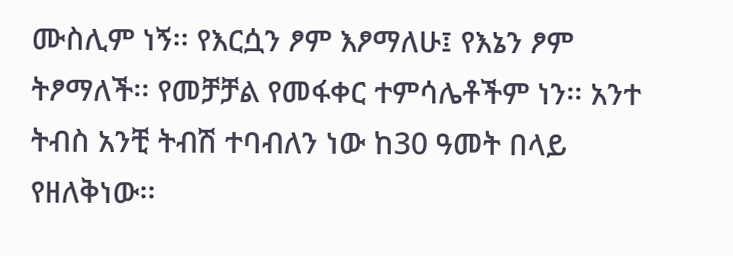ሙስሊም ነኝ፡፡ የእርሷን ፆም እፆማለሁ፤ የእኔን ፆም ትፆማለች፡፡ የመቻቻል የመፋቀር ተምሳሌቶችም ነን፡፡ አንተ ትብስ አንቺ ትብሽ ተባብለን ነው ከ30 ዓመት በላይ የዘለቅነው፡፡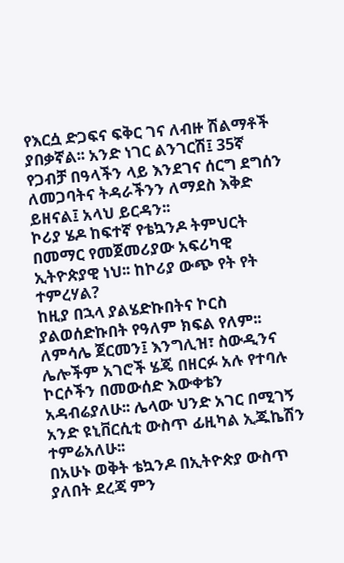የእርሷ ድጋፍና ፍቅር ገና ለብዙ ሽልማቶች ያበቃኛል፡፡ አንድ ነገር ልንገርሽ፤ 35ኛ የጋብቻ በዓላችን ላይ እንደገና ሰርግ ደግሰን ለመጋባትና ትዳራችንን ለማደስ እቅድ ይዘናል፤ አላህ ይርዳን፡፡
ኮሪያ ሄዶ ከፍተኛ የቴኳንዶ ትምህርት በመማር የመጀመሪያው አፍሪካዊ ኢትዮጵያዊ ነህ፡፡ ከኮሪያ ውጭ የት የት ተምረሃል?
ከዚያ በኋላ ያልሄድኩበትና ኮርስ ያልወሰድኩበት የዓለም ክፍል የለም፡፡ ለምሳሌ ጀርመን፤ እንግሊዝ፣ ስውዲንና ሌሎችም አገሮች ሄጄ በዘርፉ አሉ የተባሉ ኮርሶችን በመውሰድ እውቀቴን አዳብሬያለሁ፡፡ ሌላው ህንድ አገር በሚገኝ አንድ ዩኒቨርሲቲ ውስጥ ፊዚካል ኢጁኬሽን ተምሬአለሁ፡፡
በአሁኑ ወቅት ቴኳንዶ በኢትዮጵያ ውስጥ ያለበት ደረጃ ምን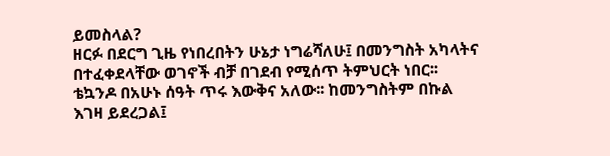ይመስላል?
ዘርፉ በደርግ ጊዜ የነበረበትን ሁኔታ ነግሬሻለሁ፤ በመንግስት አካላትና በተፈቀደላቸው ወገኖች ብቻ በገደብ የሚሰጥ ትምህርት ነበር፡፡ ቴኳንዶ በአሁኑ ሰዓት ጥሩ እውቅና አለው፡፡ ከመንግስትም በኩል እገዛ ይደረጋል፤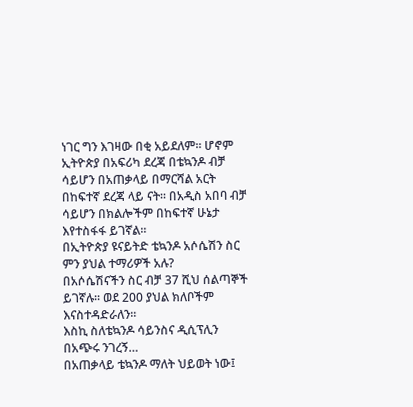ነገር ግን እገዛው በቂ አይደለም፡፡ ሆኖም ኢትዮጵያ በአፍሪካ ደረጃ በቴኳንዶ ብቻ ሳይሆን በአጠቃላይ በማርሻል አርት በከፍተኛ ደረጃ ላይ ናት፡፡ በአዲስ አበባ ብቻ ሳይሆን በክልሎችም በከፍተኛ ሁኔታ እየተስፋፋ ይገኛል፡፡
በኢትዮጵያ ዩናይትድ ቴኳንዶ አሶሴሽን ስር ምን ያህል ተማሪዎች አሉ?
በአሶሴሽናችን ስር ብቻ 37 ሺህ ሰልጣኞች ይገኛሉ፡፡ ወደ 200 ያህል ክለቦችም እናስተዳድራለን፡፡
እስኪ ስለቴኳንዶ ሳይንስና ዲሲፕሊን በአጭሩ ንገረኝ…
በአጠቃላይ ቴኳንዶ ማለት ህይወት ነው፤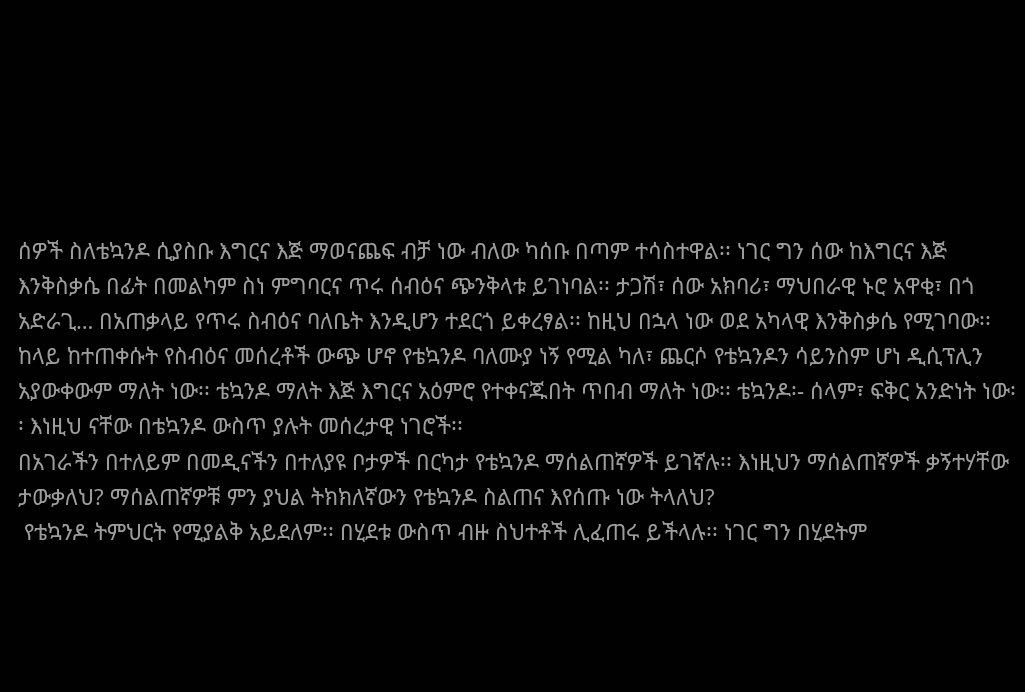ሰዎች ስለቴኳንዶ ሲያስቡ እግርና እጅ ማወናጨፍ ብቻ ነው ብለው ካሰቡ በጣም ተሳስተዋል፡፡ ነገር ግን ሰው ከእግርና እጅ እንቅስቃሴ በፊት በመልካም ስነ ምግባርና ጥሩ ሰብዕና ጭንቅላቱ ይገነባል፡፡ ታጋሽ፣ ሰው አክባሪ፣ ማህበራዊ ኑሮ አዋቂ፣ በጎ አድራጊ… በአጠቃላይ የጥሩ ስብዕና ባለቤት እንዲሆን ተደርጎ ይቀረፃል፡፡ ከዚህ በኋላ ነው ወደ አካላዊ እንቅስቃሴ የሚገባው፡፡ ከላይ ከተጠቀሱት የስብዕና መሰረቶች ውጭ ሆኖ የቴኳንዶ ባለሙያ ነኝ የሚል ካለ፣ ጨርሶ የቴኳንዶን ሳይንስም ሆነ ዲሲፕሊን አያውቀውም ማለት ነው፡፡ ቴኳንዶ ማለት እጅ እግርና አዕምሮ የተቀናጁበት ጥበብ ማለት ነው፡፡ ቴኳንዶ፡- ሰላም፣ ፍቅር አንድነት ነው፡፡ እነዚህ ናቸው በቴኳንዶ ውስጥ ያሉት መሰረታዊ ነገሮች፡፡
በአገራችን በተለይም በመዲናችን በተለያዩ ቦታዎች በርካታ የቴኳንዶ ማሰልጠኛዎች ይገኛሉ፡፡ እነዚህን ማሰልጠኛዎች ቃኝተሃቸው ታውቃለህ? ማሰልጠኛዎቹ ምን ያህል ትክክለኛውን የቴኳንዶ ስልጠና እየሰጡ ነው ትላለህ?
 የቴኳንዶ ትምህርት የሚያልቅ አይደለም፡፡ በሂደቱ ውስጥ ብዙ ስህተቶች ሊፈጠሩ ይችላሉ፡፡ ነገር ግን በሂደትም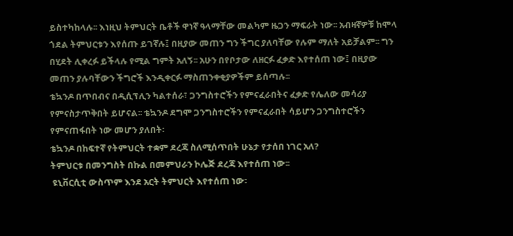ይስተካከላሉ፡፡ እነዚህ ትምህርት ቤቶች ዋነኛ ዓላማቸው መልካም ዜጋን ማፍራት ነው፡፡ አብዛኛዎቹ ከሞላ ጎደል ትምህርቱን እየሰጡ ይገኛሉ፤ በዚያው መጠን ግን ችግር ያለባቸው የሉም ማለት አይቻልም፡፡ ግን በሂደት ሊቀረፉ ይችላሉ የሚል ግምት አለኝ፡፡ አሁን በየቦታው ለዘርፉ ፈቃድ እየተሰጠ ነው፤ በዚያው መጠን ያሉባቸውን ችግሮች እንዲቀርፉ ማስጠንቀቂያዎችም ይሰጣሉ፡፡
ቴኳንዶ በጥበብና በዲሲፕሊን ካልተሰራ፣ ጋንግስተሮችን የምናፈራበትና ፈቃድ የሌለው መሳሪያ የምናስታጥቅበት ይሆናል፡፡ ቴኳንዶ ደግሞ ጋንግስተሮችን የምናፈራበት ሳይሆን ጋንግስተሮችን የምናጠፋበት ነው መሆን ያለበት፡
ቴኳንዶ በከፍተኛ የትምህርት ተቋም ደረጃ ስለሚሰጥበት ሁኔታ የታሰበ ነገር አለ?
ትምህርቱ በመንግስት በኩል በመምህራን ኮሌጅ ደረጃ እየተሰጠ ነው፡፡
 ዩኒቨርሲቲ ውስጥም እንደ አርት ትምህርት እየተሰጠ ነው፡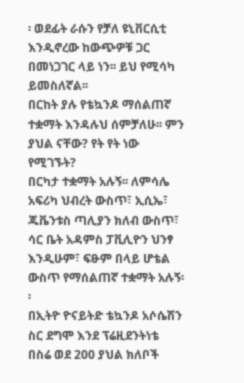፡ ወደፊት ራሱን የቻለ ዩኒቨርሲቲ እንዲኖረው ከውጭዎቹ ጋር በመነጋገር ላይ ነን፡፡ ይህ የሚሳካ ይመስለኛል፡፡
በርከት ያሉ የቴኳንዶ ማሰልጠኛ ተቋማት እንዳሉህ ሰምቻለሁ፡፡ ምን ያህል ናቸው? የት የት ነው የሚገኙት?
በርካታ ተቋማት አሉኝ፡፡ ለምሳሌ አፍሪካ ህብረት ውስጥ፣ ኢሲኤ፣ ጁቬንቱስ ጣሊያን ክለብ ውስጥ፣ ሳር ቤት አዳምስ ፓቪሊዮን ህንፃ እንዲሁም፣ ፍፁም በላይ ሆቴል ውስጥ የማሰልጠኛ ተቋማት አሉኝ፡፡
በኢትዮ ዮናይትድ ቴኳንዶ አሶሴሽን ስር ደግሞ እንደ ፕሬዚደንትነቴ በስሬ ወደ 200 ያህል ክለቦች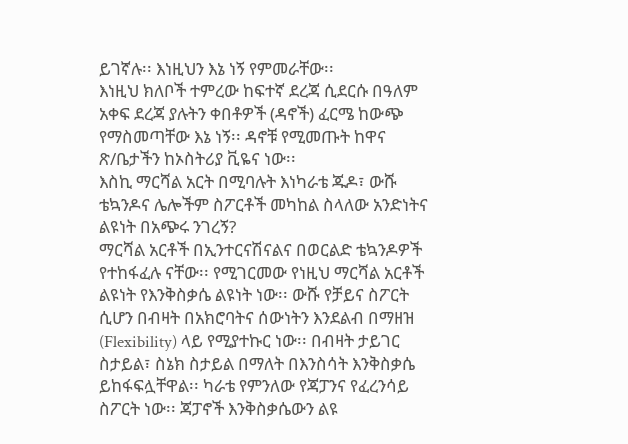ይገኛሉ፡፡ እነዚህን እኔ ነኝ የምመራቸው፡፡
እነዚህ ክለቦች ተምረው ከፍተኛ ደረጃ ሲደርሱ በዓለም አቀፍ ደረጃ ያሉትን ቀበቶዎች (ዳኖች) ፈርሜ ከውጭ የማስመጣቸው እኔ ነኝ፡፡ ዳኖቹ የሚመጡት ከዋና ጽ/ቤታችን ከኦስትሪያ ቪዬና ነው፡፡
እስኪ ማርሻል አርት በሚባሉት እነካራቴ ጁዶ፣ ውሹ ቴኳንዶና ሌሎችም ስፖርቶች መካከል ስላለው አንድነትና ልዩነት በአጭሩ ንገረኝ?
ማርሻል አርቶች በኢንተርናሽናልና በወርልድ ቴኳንዶዎች የተከፋፈሉ ናቸው፡፡ የሚገርመው የነዚህ ማርሻል አርቶች ልዩነት የእንቅስቃሴ ልዩነት ነው፡፡ ውሹ የቻይና ስፖርት ሲሆን በብዛት በአክሮባትና ሰውነትን እንደልብ በማዘዝ (Flexibility) ላይ የሚያተኩር ነው፡፡ በብዛት ታይገር ስታይል፣ ስኔክ ስታይል በማለት በእንስሳት እንቅስቃሴ ይከፋፍሏቸዋል፡፡ ካራቴ የምንለው የጃፓንና የፈረንሳይ ስፖርት ነው፡፡ ጃፓኖች እንቅስቃሴውን ልዩ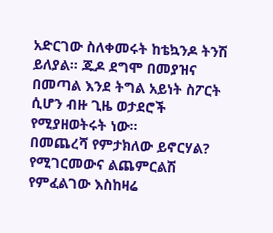አድርገው ስለቀመሩት ከቴኳንዶ ትንሽ ይለያል፡፡ ጁዶ ደግሞ በመያዝና በመጣል እንደ ትግል አይነት ስፖርት ሲሆን ብዙ ጊዜ ወታደሮች የሚያዘወትሩት ነው፡፡
በመጨረሻ የምታክለው ይኖርሃል?
የሚገርመውና ልጨምርልሽ የምፈልገው እስከዛሬ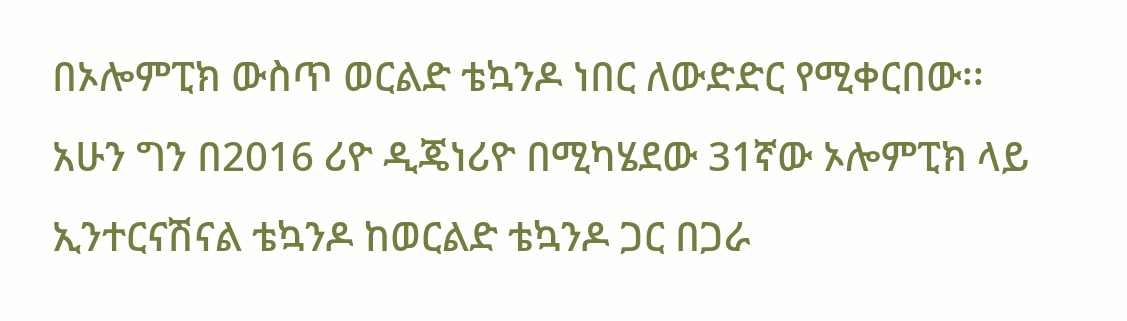በኦሎምፒክ ውስጥ ወርልድ ቴኳንዶ ነበር ለውድድር የሚቀርበው፡፡
አሁን ግን በ2016 ሪዮ ዲጄነሪዮ በሚካሄደው 31ኛው ኦሎምፒክ ላይ ኢንተርናሽናል ቴኳንዶ ከወርልድ ቴኳንዶ ጋር በጋራ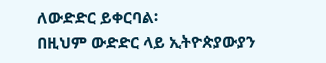ለውድድር ይቀርባል፡
በዚህም ውድድር ላይ ኢትዮጵያውያን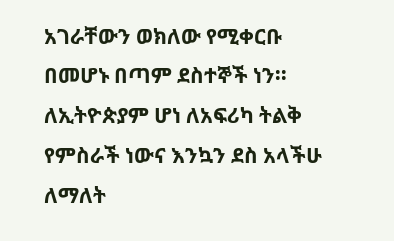አገራቸውን ወክለው የሚቀርቡ በመሆኑ በጣም ደስተኞች ነን፡፡ ለኢትዮጵያም ሆነ ለአፍሪካ ትልቅ የምስራች ነውና እንኳን ደስ አላችሁ ለማለት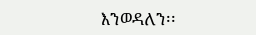እንወዳለን፡፡